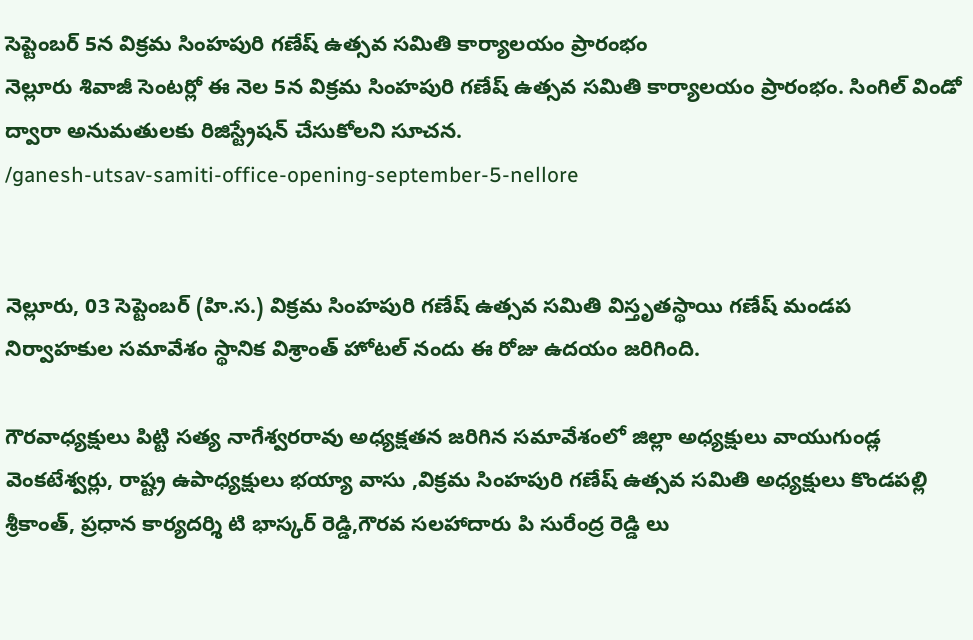సెప్టెంబర్ 5న విక్రమ సింహపురి గణేష్ ఉత్సవ సమితి కార్యాలయం ప్రారంభం
నెల్లూరు శివాజీ సెంటర్లో ఈ నెల 5న విక్రమ సింహపురి గణేష్ ఉత్సవ సమితి కార్యాలయం ప్రారంభం. సింగిల్ విండో ద్వారా అనుమతులకు రిజిస్ట్రేషన్ చేసుకోలని సూచన.
/ganesh-utsav-samiti-office-opening-september-5-nellore


నెల్లూరు, 03 సెప్టెంబర్ (హి.స.) విక్రమ సింహపురి గణేష్ ఉత్సవ సమితి విస్తృతస్థాయి గణేష్ మండప నిర్వాహకుల సమావేశం స్థానిక విశ్రాంత్ హోటల్ నందు ఈ రోజు ఉదయం జరిగింది.

గౌరవాధ్యక్షులు పిట్టి సత్య నాగేశ్వరరావు అధ్యక్షతన జరిగిన సమావేశంలో జిల్లా అధ్యక్షులు వాయుగుండ్ల వెంకటేశ్వర్లు, రాష్ట్ర ఉపాధ్యక్షులు భయ్యా వాసు ,విక్రమ సింహపురి గణేష్ ఉత్సవ సమితి అధ్యక్షులు కొండపల్లి శ్రీకాంత్, ప్రధాన కార్యదర్శి టి భాస్కర్ రెడ్డి,గౌరవ సలహాదారు పి సురేంద్ర రెడ్డి లు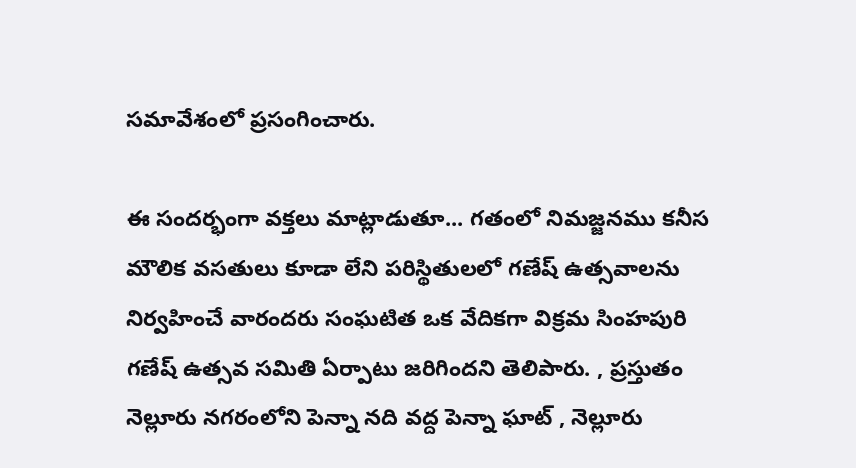సమావేశంలో ప్రసంగించారు.

ఈ సందర్భంగా వక్తలు మాట్లాడుతూ... గతంలో నిమజ్జనము కనీస మౌలిక వసతులు కూడా లేని పరిస్థితులలో గణేష్ ఉత్సవాలను నిర్వహించే వారందరు సంఘటిత ఒక వేదికగా విక్రమ సింహపురి గణేష్ ఉత్సవ సమితి ఏర్పాటు జరిగిందని తెలిపారు. , ప్రస్తుతం నెల్లూరు నగరంలోని పెన్నా నది వద్ద పెన్నా ఘాట్ , నెల్లూరు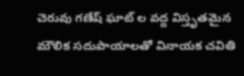చెరువు గణేష్ ఘాట్ ల వద్ద విస్తృతమైన మౌలిక సదుపాయాలతో వినాయక చవితి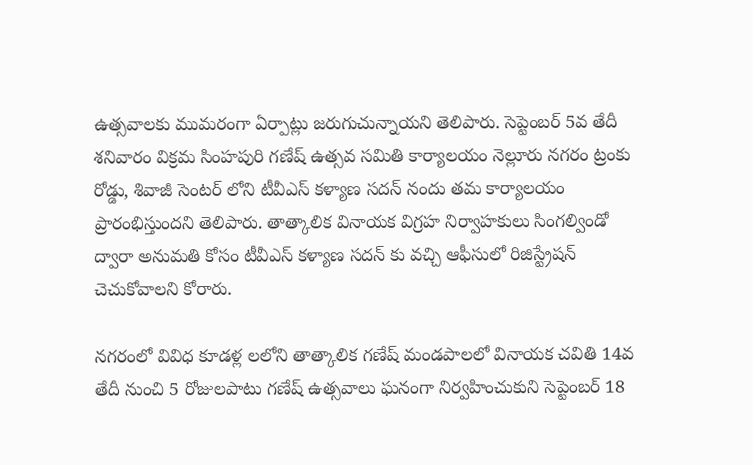ఉత్సవాలకు ముమరంగా ఏర్పాట్లు జరుగుచున్నాయని తెలిపారు. సెప్టెంబర్ 5వ తేదీ శనివారం విక్రమ సింహపురి గణేష్ ఉత్సవ సమితి కార్యాలయం నెల్లూరు నగరం ట్రంకు రోడ్డు, శివాజీ సెంటర్ లోని టీవీఎస్ కళ్యాణ సదన్ నందు తమ కార్యాలయం ప్రారంభిస్తుందని తెలిపారు. తాత్కాలిక వినాయక విగ్రహ నిర్వాహకులు సింగల్విండో ద్వారా అనుమతి కోసం టీవీఎస్ కళ్యాణ సదన్ కు వచ్చి ఆఫీసులో రిజిస్ట్రేషన్ చెచుకోవాలని కోరారు.

నగరంలో వివిధ కూడళ్ల లలోని తాత్కాలిక గణేష్ మండపాలలో వినాయక చవితి 14వ తేదీ నుంచి 5 రోజులపాటు గణేష్ ఉత్సవాలు ఘనంగా నిర్వహించుకుని సెప్టెంబర్ 18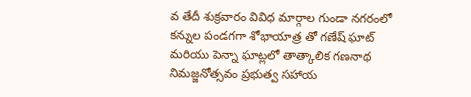వ తేదీ శుక్రవారం వివిధ మార్గాల గుండా నగరంలో కన్నుల పండగగా శోభాయాత్ర తో గణేష్ ఘాట్ మరియు పెన్నా ఘాట్లలో తాత్కాలిక గణనాథ నిమజ్జనోత్సవం ప్రభుత్వ సహాయ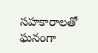సహకారాలతో ఘనంగా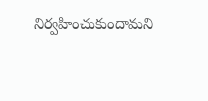నిర్వహించుకుందామని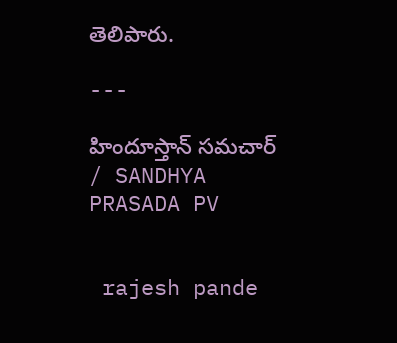తెలిపారు.

---

హిందూస్తాన్ సమచార్ / SANDHYA PRASADA PV


 rajesh pande